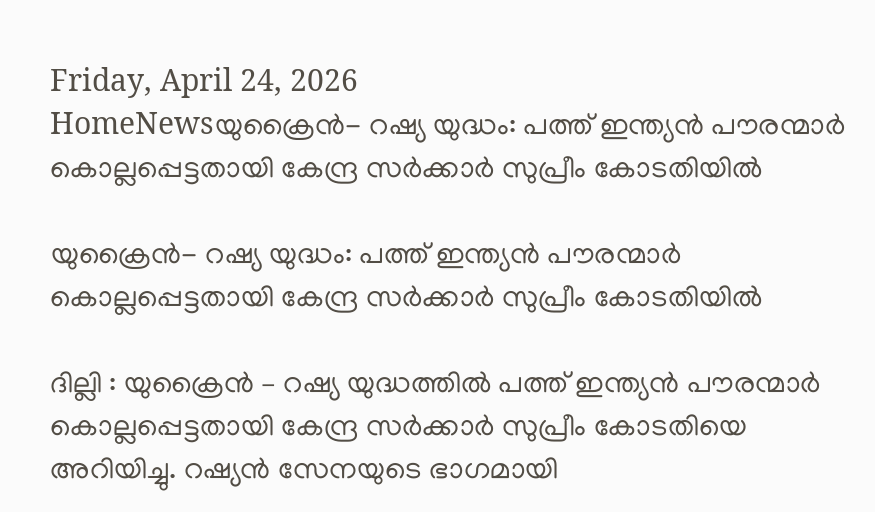Friday, April 24, 2026
HomeNewsയുക്രൈൻ- റഷ്യ യുദ്ധം: പത്ത് ഇന്ത്യൻ പൗരന്മാർ കൊല്ലപ്പെട്ടതായി കേന്ദ്ര സർക്കാർ സുപ്രീം കോടതിയിൽ

യുക്രൈൻ- റഷ്യ യുദ്ധം: പത്ത് ഇന്ത്യൻ പൗരന്മാർ കൊല്ലപ്പെട്ടതായി കേന്ദ്ര സർക്കാർ സുപ്രീം കോടതിയിൽ

ദില്ലി : യുക്രൈൻ – റഷ്യ യുദ്ധത്തിൽ പത്ത് ഇന്ത്യൻ പൗരന്മാർ കൊല്ലപ്പെട്ടതായി കേന്ദ്ര സർക്കാർ സുപ്രീം കോടതിയെ അറിയിച്ചു. റഷ്യൻ സേനയുടെ ഭാഗമായി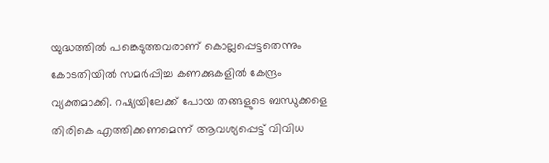യുദ്ധത്തിൽ പങ്കെടുത്തവരാണ് കൊല്ലപ്പെട്ടതെന്നും കോടതിയിൽ സമർപ്പിച്ച കണക്കുകളിൽ കേന്ദ്രം വ്യക്തമാക്കി. റഷ്യയിലേക്ക് പോയ തങ്ങളുടെ ബന്ധുക്കളെ തിരികെ എത്തിക്കണമെന്ന് ആവശ്യപ്പെട്ട് വിവിധ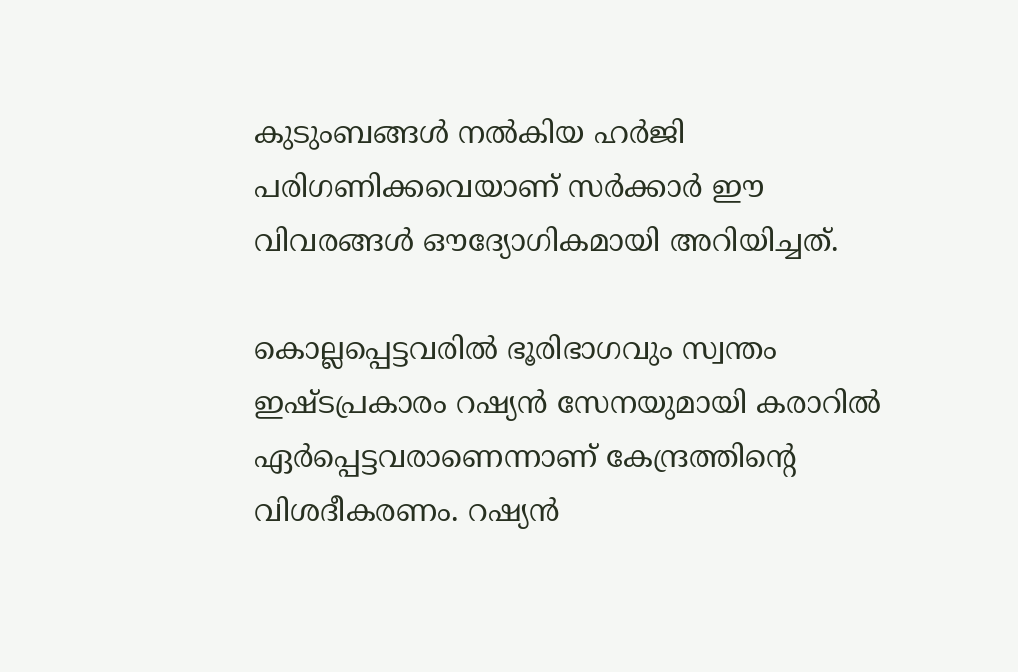കുടുംബങ്ങൾ നൽകിയ ഹർജി പരിഗണിക്കവെയാണ് സർക്കാർ ഈ വിവരങ്ങൾ ഔദ്യോഗികമായി അറിയിച്ചത്.

കൊല്ലപ്പെട്ടവരിൽ ഭൂരിഭാഗവും സ്വന്തം ഇഷ്ടപ്രകാരം റഷ്യൻ സേനയുമായി കരാറിൽ ഏർപ്പെട്ടവരാണെന്നാണ് കേന്ദ്രത്തിന്റെ വിശദീകരണം. റഷ്യൻ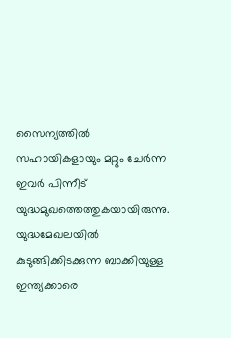സൈന്യത്തിൽ സഹായികളായും മറ്റും ചേർന്ന ഇവർ പിന്നീട് യുദ്ധമുഖത്തെത്തുകയായിരുന്നു. യുദ്ധമേഖലയിൽ കുടുങ്ങിക്കിടക്കുന്ന ബാക്കിയുള്ള ഇന്ത്യക്കാരെ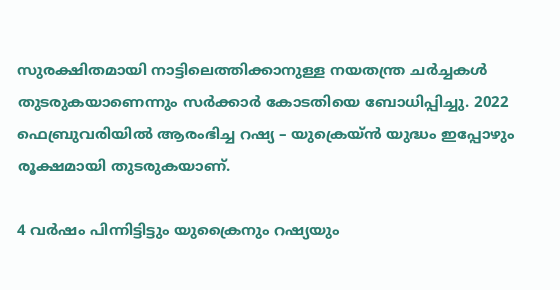സുരക്ഷിതമായി നാട്ടിലെത്തിക്കാനുള്ള നയതന്ത്ര ചർച്ചകൾ തുടരുകയാണെന്നും സർക്കാർ കോടതിയെ ബോധിപ്പിച്ചു. 2022 ഫെബ്രുവരിയിൽ ആരംഭിച്ച റഷ്യ – യുക്രെയ്ൻ യുദ്ധം ഇപ്പോഴും രൂക്ഷമായി തുടരുകയാണ്.

4 വ‍ർഷം പിന്നിട്ടിട്ടും യുക്രൈനും റഷ്യയും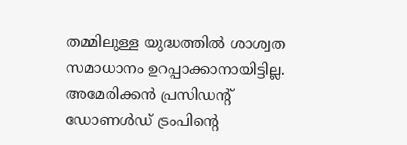തമ്മിലുള്ള യുദ്ധത്തിൽ ശാശ്വത സമാധാനം ഉറപ്പാക്കാനായിട്ടില്ല. അമേരിക്കൻ പ്രസിഡന്‍റ് ഡോണൾഡ് ട്രംപിന്‍റെ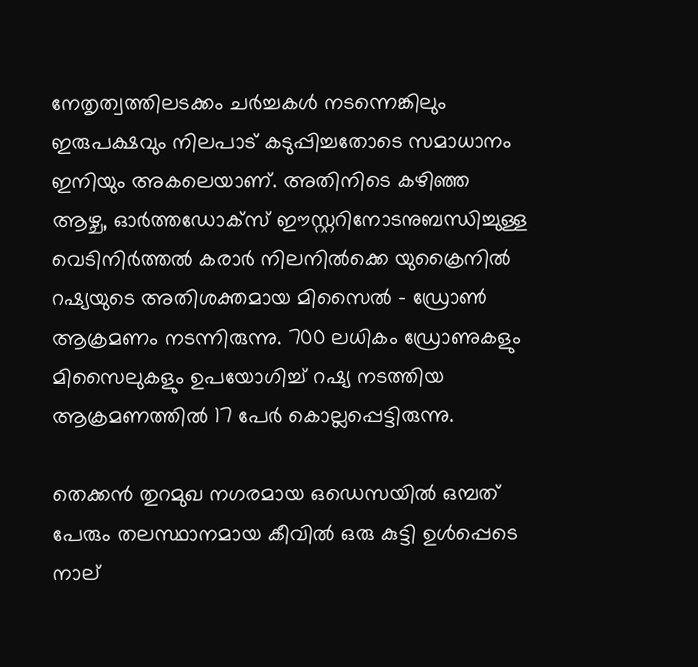നേതൃത്വത്തിലടക്കം ചർച്ചകൾ നടന്നെങ്കിലും ഇരുപക്ഷവും നിലപാട് കടുപ്പിച്ചതോടെ സമാധാനം ഇനിയും അകലെയാണ്. അതിനിടെ കഴിഞ്ഞ ആഴ്ച, ഓർത്തഡോക്സ് ഈസ്റ്ററിനോടനുബന്ധിച്ചുള്ള വെടിനിർത്തൽ കരാർ നിലനിൽക്കെ യുക്രൈനിൽ റഷ്യയുടെ അതിശക്തമായ മിസൈൽ – ഡ്രോൺ ആക്രമണം നടന്നിരുന്നു. 700 ലധികം ഡ്രോണുകളും മിസൈലുകളും ഉപയോഗിച്ച് റഷ്യ നടത്തിയ ആക്രമണത്തിൽ 17 പേർ കൊല്ലപ്പെട്ടിരുന്നു.

തെക്കൻ തുറമുഖ നഗരമായ ഒഡെസയിൽ ഒമ്പത് പേരും തലസ്ഥാനമായ കീവിൽ ഒരു കുട്ടി ഉൾപ്പെടെ നാല്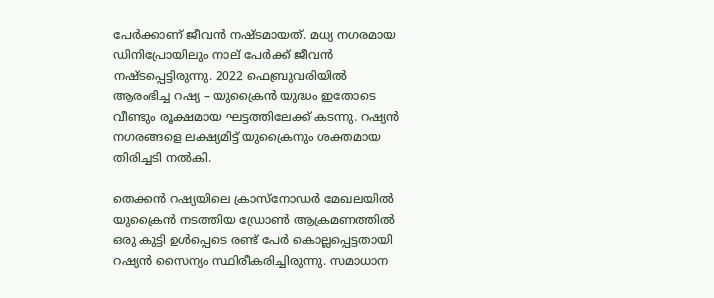പേർക്കാണ് ജീവൻ നഷ്ടമായത്. മധ്യ നഗരമായ ഡിനിപ്രോയിലും നാല് പേർക്ക് ജീവൻ നഷ്ടപ്പെട്ടിരുന്നു. 2022 ഫെബ്രുവരിയിൽ ആരംഭിച്ച റഷ്യ – യുക്രൈൻ യുദ്ധം ഇതോടെ വീണ്ടും രൂക്ഷമായ ഘട്ടത്തിലേക്ക് കടന്നു. റഷ്യൻ നഗരങ്ങളെ ലക്ഷ്യമിട്ട് യുക്രൈനും ശക്തമായ തിരിച്ചടി നൽകി.

തെക്കൻ റഷ്യയിലെ ക്രാസ്നോഡർ മേഖലയിൽ യുക്രൈൻ നടത്തിയ ഡ്രോൺ ആക്രമണത്തിൽ ഒരു കുട്ടി ഉൾപ്പെടെ രണ്ട് പേർ കൊല്ലപ്പെട്ടതായി റഷ്യൻ സൈന്യം സ്ഥിരീകരിച്ചിരുന്നു. സമാധാന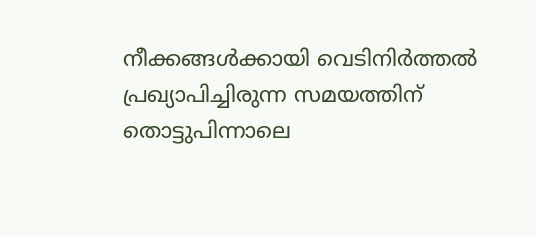നീക്കങ്ങൾക്കായി വെടിനിർത്തൽ പ്രഖ്യാപിച്ചിരുന്ന സമയത്തിന് തൊട്ടുപിന്നാലെ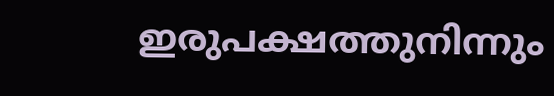ഇരുപക്ഷത്തുനിന്നും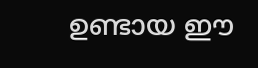ഉണ്ടായ ഈ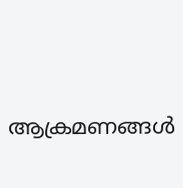ആക്രമണങ്ങൾ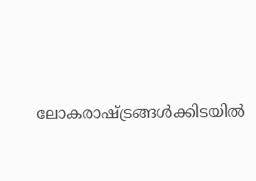ലോകരാഷ്ട്രങ്ങൾക്കിടയിൽ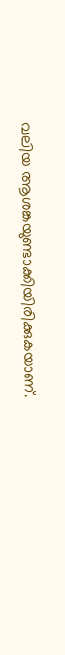വലിയ ആശങ്കയുണ്ടാക്കിയിരിക്കുകയാണ്.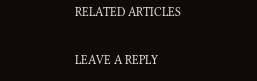RELATED ARTICLES

LEAVE A REPLY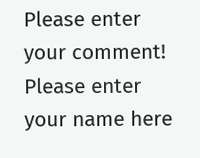Please enter your comment!
Please enter your name here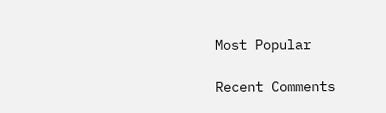Most Popular

Recent Comments